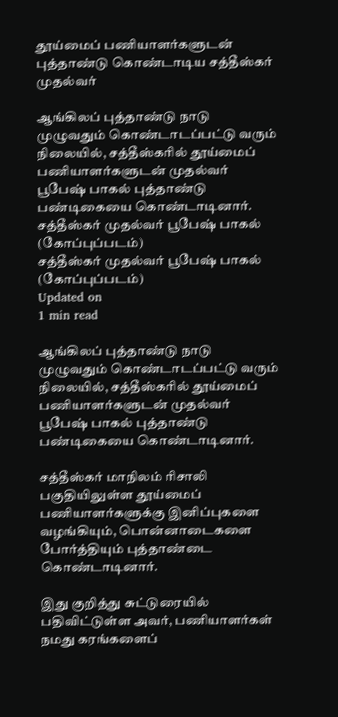தூய்மைப் பணியாளர்களுடன் புத்தாண்டு கொண்டாடிய சத்தீஸ்கர் முதல்வர்

ஆங்கிலப் புத்தாண்டு நாடு முழுவதும் கொண்டாடப்பட்டு வரும் நிலையில், சத்தீஸ்கரில் தூய்மைப் பணியாளர்களுடன் முதல்வர் பூபேஷ் பாகல் புத்தாண்டு பண்டிகையை கொண்டாடினார்.
சத்தீஸ்கர் முதல்வர் பூபேஷ் பாகல்  (கோப்புப்படம்)
சத்தீஸ்கர் முதல்வர் பூபேஷ் பாகல் (கோப்புப்படம்)
Updated on
1 min read

ஆங்கிலப் புத்தாண்டு நாடு முழுவதும் கொண்டாடப்பட்டு வரும் நிலையில், சத்தீஸ்கரில் தூய்மைப் பணியாளர்களுடன் முதல்வர் பூபேஷ் பாகல் புத்தாண்டு பண்டிகையை கொண்டாடினார்.

சத்தீஸ்கர் மாநிலம் ரிசாலி பகுதியிலுள்ள தூய்மைப் பணியாளர்களுக்கு இனிப்புகளை வழங்கியும், பொன்னாடைகளை போர்த்தியும் புத்தாண்டை கொண்டாடினார்.

இது குறித்து சுட்டுரையில் பதிவிட்டுள்ள அவர், பணியாளர்கள் நமது கரங்களைப்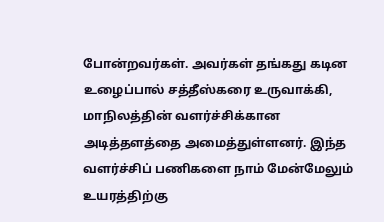போன்றவர்கள். அவர்கள் தங்கது கடின உழைப்பால் சத்தீஸ்கரை உருவாக்கி, மாநிலத்தின் வளர்ச்சிக்கான அடித்தளத்தை அமைத்துள்ளனர். இந்த வளர்ச்சிப் பணிகளை நாம் மேன்மேலும் உயரத்திற்கு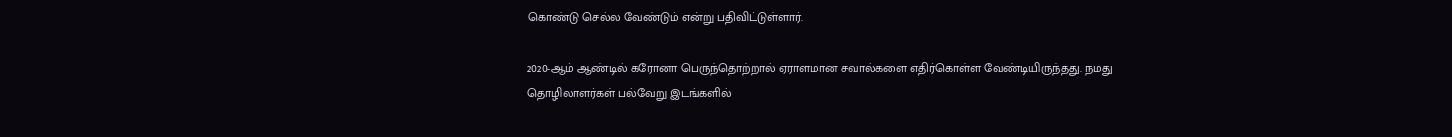கொண்டு செல்ல வேண்டும் என்று பதிவிட்டுள்ளார்.

2020-ஆம் ஆண்டில் கரோனா பெருந்தொற்றால் ஏராளமான சவால்களை எதிர்கொள்ள வேண்டியிருந்தது. நமது தொழிலாளர்கள் பல்வேறு இடங்களில்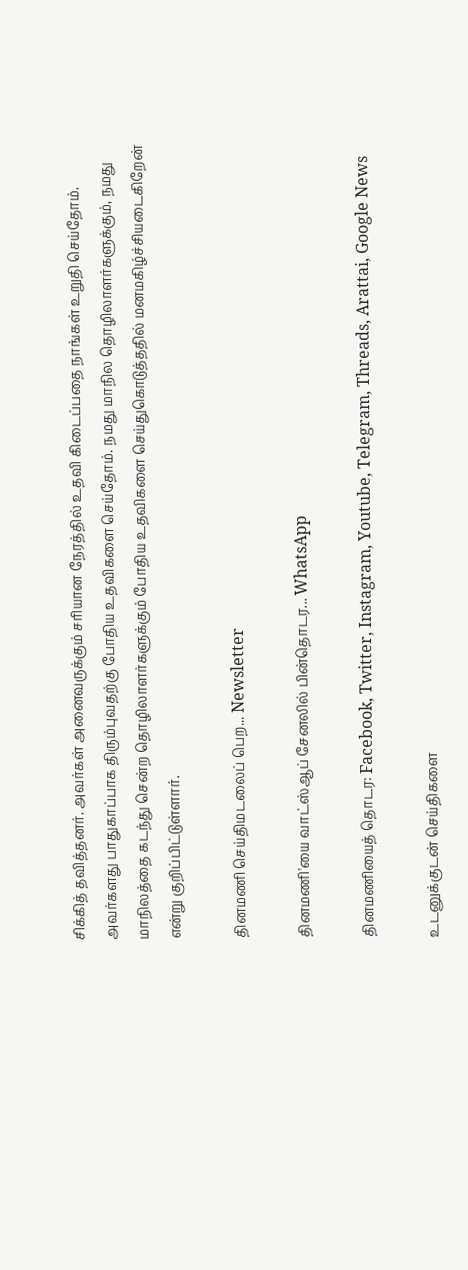சிக்கித் தவித்தனர். அவர்கள் அனைவருக்கும் சரியான நேரத்தில் உதவி கிடைப்பதை நாங்கள் உறுதி செய்தோம். அவர்களது பாதுகாப்பாக திரும்புவதற்கு போதிய உதவிகளை செய்தோம். நமது மாநில தொழிலாளர்களுக்கும், நமது மாநிலத்தை கடந்து சென்ற தொழிலாளர்களுக்கும் போதிய உதவிகளை செய்துகொடுத்ததில் மனமகிழ்ச்சியடைகிறேன் என்று குறிப்பிட்டுள்ளார்.

தினமணி செய்திமடலைப் பெற... Newsletter

தினமணி'யை வாட்ஸ்ஆப் சேனலில் பின்தொடர... WhatsApp

தினமணியைத் தொடர: Facebook, Twitter, Instagram, Youtube, Telegram, Threads, Arattai, Google News

உடனுக்குடன் செய்திகளை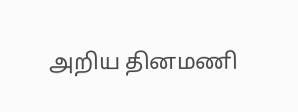அறிய தினமணி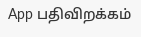App பதிவிறக்கம்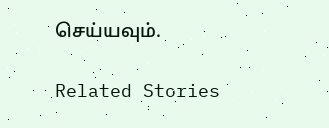செய்யவும்.

Related Stories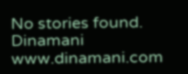No stories found.
Dinamani
www.dinamani.com